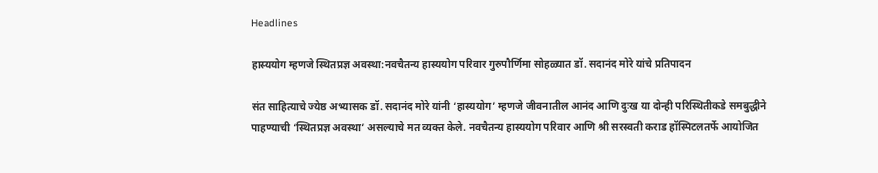Headlines

हास्ययोग म्हणजे स्थितप्रज्ञ अवस्था:नवचैतन्य हास्ययोग परिवार गुरुपौर्णिमा सोहळ्यात डॉ. सदानंद मोरे यांचे प्रतिपादन

संत साहित्याचे ज्येष्ठ अभ्यासक डॉ. सदानंद मोरे यांनी ‘हास्ययोग’ म्हणजे जीवनातील आनंद आणि दुःख या दोन्ही परिस्थितीकडे समबुद्धीने पाहण्याची ‘स्थितप्रज्ञ अवस्था’ असल्याचे मत व्यक्त केले. नवचैतन्य हास्ययोग परिवार आणि श्री सरस्वती कराड हॉस्पिटलतर्फे आयोजित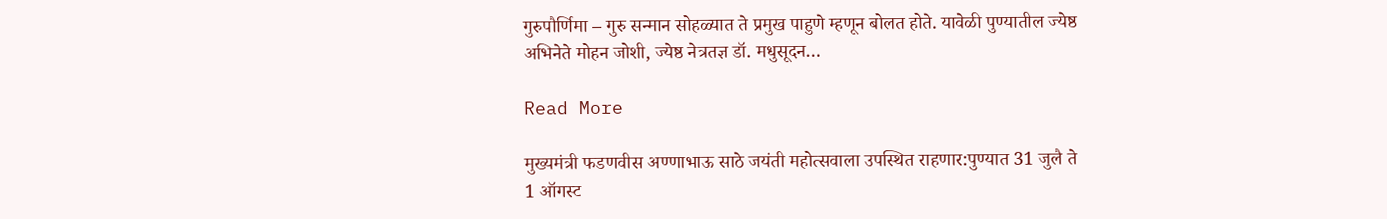गुरुपौर्णिमा – गुरु सन्मान सोहळ्यात ते प्रमुख पाहुणे म्हणून बोलत होते. यावेळी पुण्यातील ज्येष्ठ अभिनेते मोहन जोशी, ज्येष्ठ नेत्रतज्ञ डॉ. मधुसूदन…

Read More

मुख्यमंत्री फडणवीस अण्णाभाऊ साठे जयंती महोत्सवाला उपस्थित राहणार:पुण्यात 31 जुलै ते 1 ऑगस्ट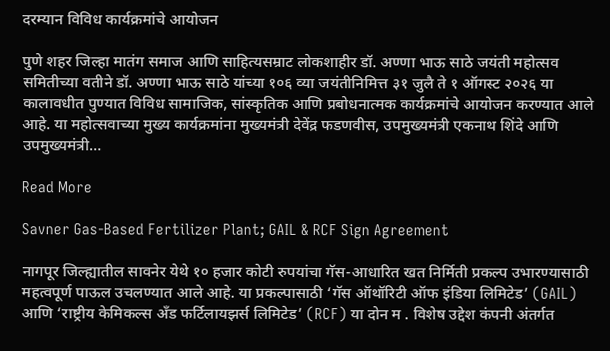दरम्यान विविध कार्यक्रमांचे आयोजन

पुणे शहर जिल्हा मातंग समाज आणि साहित्यसम्राट लोकशाहीर डॉ. अण्णा भाऊ साठे जयंती महोत्सव समितीच्या वतीने डॉ. अण्णा भाऊ साठे यांच्या १०६ व्या जयंतीनिमित्त ३१ जुलै ते १ ऑगस्ट २०२६ या कालावधीत पुण्यात विविध सामाजिक, सांस्कृतिक आणि प्रबोधनात्मक कार्यक्रमांचे आयोजन करण्यात आले आहे. या महोत्सवाच्या मुख्य कार्यक्रमांना मुख्यमंत्री देवेंद्र फडणवीस, उपमुख्यमंत्री एकनाथ शिंदे आणि उपमुख्यमंत्री…

Read More

Savner Gas-Based Fertilizer Plant; GAIL & RCF Sign Agreement

नागपूर जिल्ह्यातील सावनेर येथे १० हजार कोटी रुपयांचा गॅस-आधारित खत निर्मिती प्रकल्प उभारण्यासाठी महत्वपूर्ण पाऊल उचलण्यात आले आहे. या प्रकल्पासाठी ‘गॅस ऑथॉरिटी ऑफ इंडिया लिमिटेड’ (GAIL) आणि ‘राष्ट्रीय केमिकल्स अँड फर्टिलायझर्स लिमिटेड’ (RCF) या दोन म . विशेष उद्देश कंपनी अंतर्गत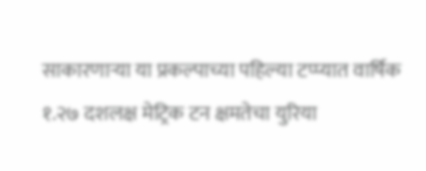साकारणाऱ्या या प्रकल्पाच्या पहिल्या टप्प्यात वार्षिक १.२७ दशलक्ष मेट्रिक टन क्षमतेचा युरिया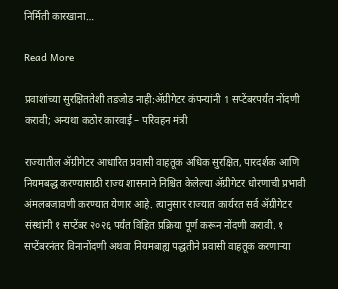निर्मिती कारखाना…

Read More

प्रवाशांच्या सुरक्षिततेशी तडजोड नाही:ॲग्रीगेटर कंपन्यांनी 1 सप्टेंबरपर्यंत नोंदणी करावी; अन्यथा कठोर कारवाई – परिवहन मंत्री

राज्यातील ॲग्रीगेटर आधारित प्रवासी वाहतूक अधिक सुरक्षित, पारदर्शक आणि नियमबद्ध करण्यासाठी राज्य शासनाने निश्चित केलेल्या ॲग्रीगेटर धोरणाची प्रभावी अंमलबजावणी करण्यात येणार आहे. त्यानुसार राज्यात कार्यरत सर्व ॲग्रीगेटर संस्थांनी १ सप्टेंबर २०२६ पर्यंत विहित प्रक्रिया पूर्ण करून नोंदणी करावी. १ सप्टेंबरनंतर विनानोंदणी अथवा नियमबाह्य पद्धतीने प्रवासी वाहतूक करणाऱ्या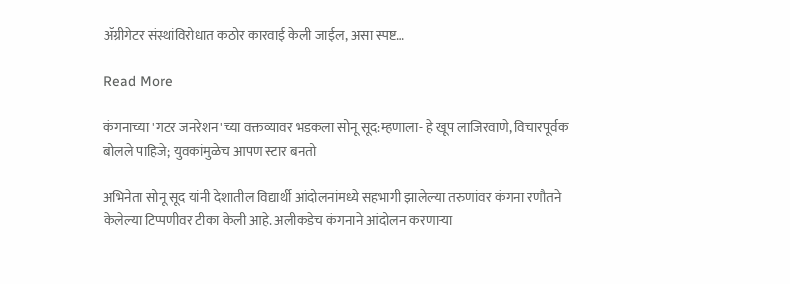ॲग्रीगेटर संस्थांविरोधात कठोर कारवाई केली जाईल, असा स्पष्ट…

Read More

कंगनाच्या 'गटर जनरेशन'च्या वक्तव्यावर भडकला सोनू सूद:म्हणाला- हे खूप लाजिरवाणे, विचारपूर्वक बोलले पाहिजे; युवकांमुळेच आपण स्टार बनतो

अभिनेता सोनू सूद यांनी देशातील विद्यार्थी आंदोलनांमध्ये सहभागी झालेल्या तरुणांवर कंगना रणौतने केलेल्या टिप्पणीवर टीका केली आहे. अलीकडेच कंगनाने आंदोलन करणाऱ्या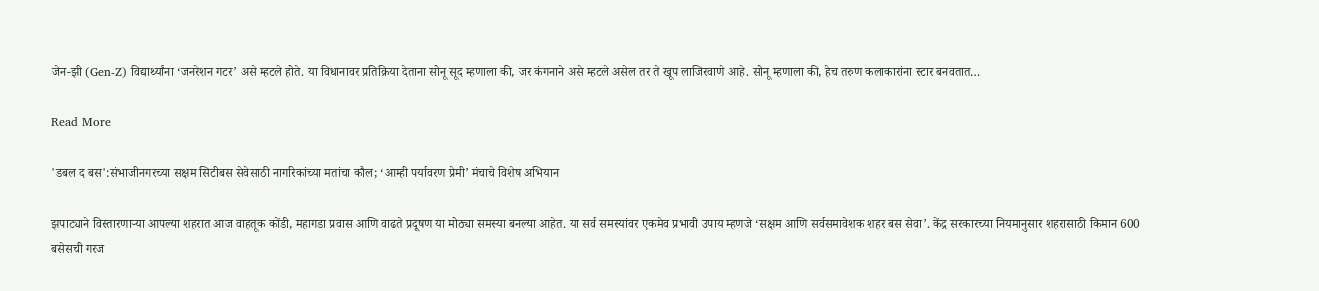जेन-झी (Gen-Z) विद्यार्थ्यांना ‘जनरेशन गटर’ असे म्हटले होते. या विधानावर प्रतिक्रिया देताना सोनू सूद म्हणाला की, जर कंगनाने असे म्हटले असेल तर ते खूप लाजिरवाणे आहे. सोनू म्हणाला की, हेच तरुण कलाकारांना स्टार बनवतात…

Read More

'डबल द बस':संभाजीनगरच्या सक्षम सिटीबस सेवेसाठी नागरिकांच्या मतांचा कौल; ‘आम्ही पर्यावरण प्रेमी’ मंचाचे विशेष अभियान

झपाट्याने विस्तारणाऱ्या आपल्या शहरात आज वाहतूक कोंडी, महागडा प्रवास आणि वाढते प्रदूषण या मोठ्या समस्या बनल्या आहेत. या सर्व समस्यांवर एकमेव प्रभावी उपाय म्हणजे ‘सक्षम आणि सर्वसमावेशक शहर बस सेवा’. केंद्र सरकारच्या नियमानुसार शहरासाठी किमान 600 बसेसची गरज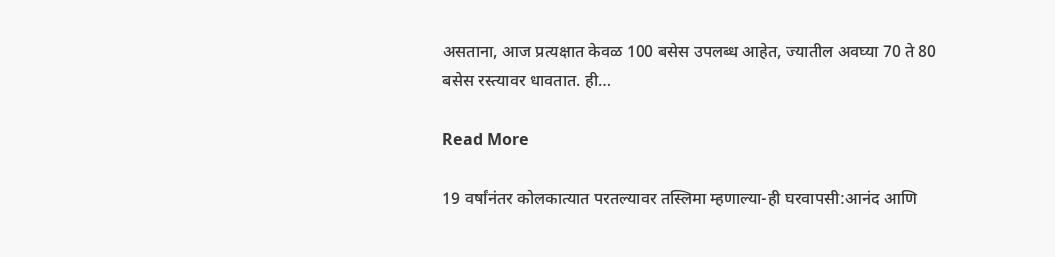असताना, आज प्रत्यक्षात केवळ 100 बसेस उपलब्ध आहेत, ज्यातील अवघ्या 70 ते 80 बसेस रस्त्यावर धावतात. ही…

Read More

19 वर्षांनंतर कोलकात्यात परतल्यावर तस्लिमा म्हणाल्या-ही घरवापसी:आनंद आणि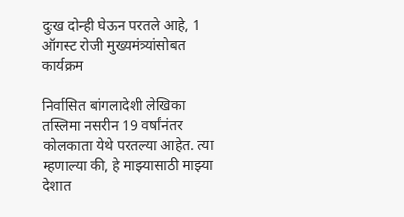दुःख दोन्ही घेऊन परतले आहे, 1 ऑगस्ट रोजी मुख्यमंत्र्यांसोबत कार्यक्रम

निर्वासित बांगलादेशी लेखिका तस्लिमा नसरीन 19 वर्षांनंतर कोलकाता येथे परतल्या आहेत. त्या म्हणाल्या की, हे माझ्यासाठी माझ्या देशात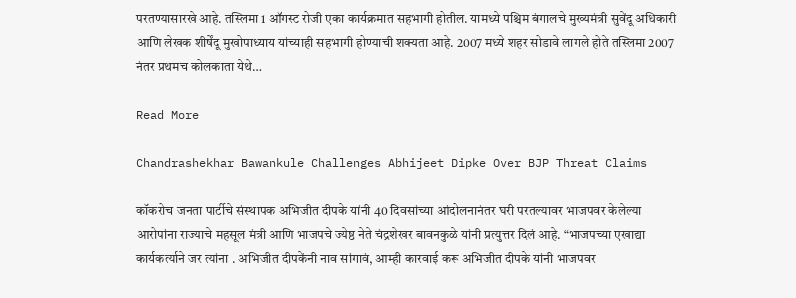परतण्यासारखे आहे. तस्लिमा 1 ऑगस्ट रोजी एका कार्यक्रमात सहभागी होतील. यामध्ये पश्चिम बंगालचे मुख्यमंत्री सुवेंदू अधिकारी आणि लेखक शीर्षेंदू मुखोपाध्याय यांच्याही सहभागी होण्याची शक्यता आहे. 2007 मध्ये शहर सोडावे लागले होते तस्लिमा 2007 नंतर प्रथमच कोलकाता येथे…

Read More

Chandrashekhar Bawankule Challenges Abhijeet Dipke Over BJP Threat Claims

कॉकरोच जनता पार्टीचे संस्थापक अभिजीत दीपके यांनी 40 दिवसांच्या आंदोलनानंतर घरी परतल्यावर भाजपवर केलेल्या आरोपांना राज्याचे महसूल मंत्री आणि भाजपचे ज्येष्ठ नेते चंद्रशेखर बावनकुळे यांनी प्रत्युत्तर दिलं आहे. “भाजपच्या एखाद्या कार्यकर्त्याने जर त्यांना . अभिजीत दीपकेंनी नाव सांगावं, आम्ही कारवाई करू अभिजीत दीपके यांनी भाजपवर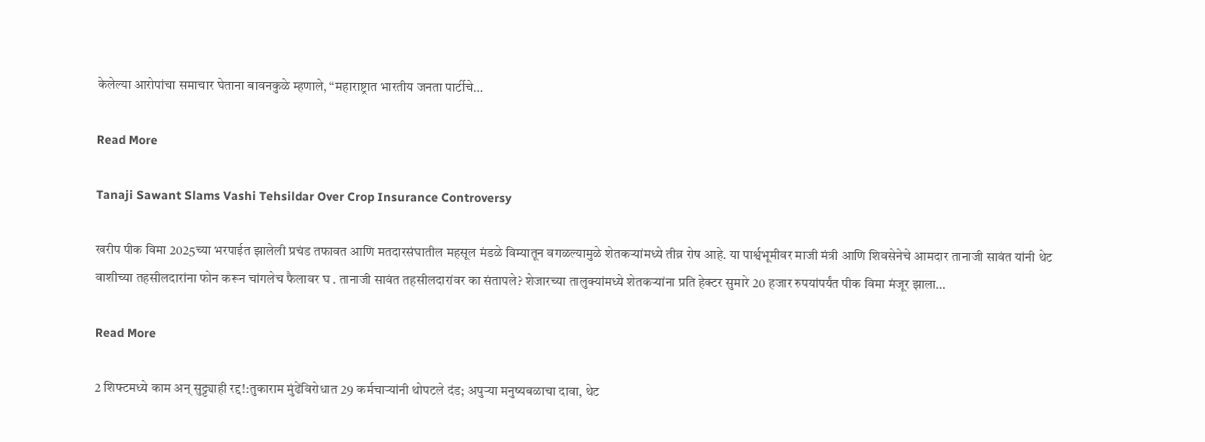केलेल्या आरोपांचा समाचार घेताना बावनकुळे म्हणाले, “महाराष्ट्रात भारतीय जनता पार्टीचे…

Read More

Tanaji Sawant Slams Vashi Tehsildar Over Crop Insurance Controversy

खरीप पीक विमा 2025च्या भरपाईत झालेली प्रचंड तफावत आणि मतदारसंघातील महसूल मंडळे विम्यातून वगळल्यामुळे शेतकऱ्यांमध्ये तीव्र रोष आहे. या पार्श्वभूमीवर माजी मंत्री आणि शिवसेनेचे आमदार तानाजी सावंत यांनी थेट वाशीच्या तहसीलदारांना फोन करून चांगलेच फैलावर घ . तानाजी सावंत तहसीलदारांवर का संतापले? शेजारच्या तालुक्यांमध्ये शेतकऱ्यांना प्रति हेक्टर सुमारे 20 हजार रुपयांपर्यंत पीक विमा मंजूर झाला…

Read More

2 शिफ्टमध्ये काम अन् सुट्ट्याही रद्द!:तुकाराम मुंढेंविरोधात 29 कर्मचाऱ्यांनी थोपटले दंड; अपुऱ्या मनुष्यबळाचा दावा, थेट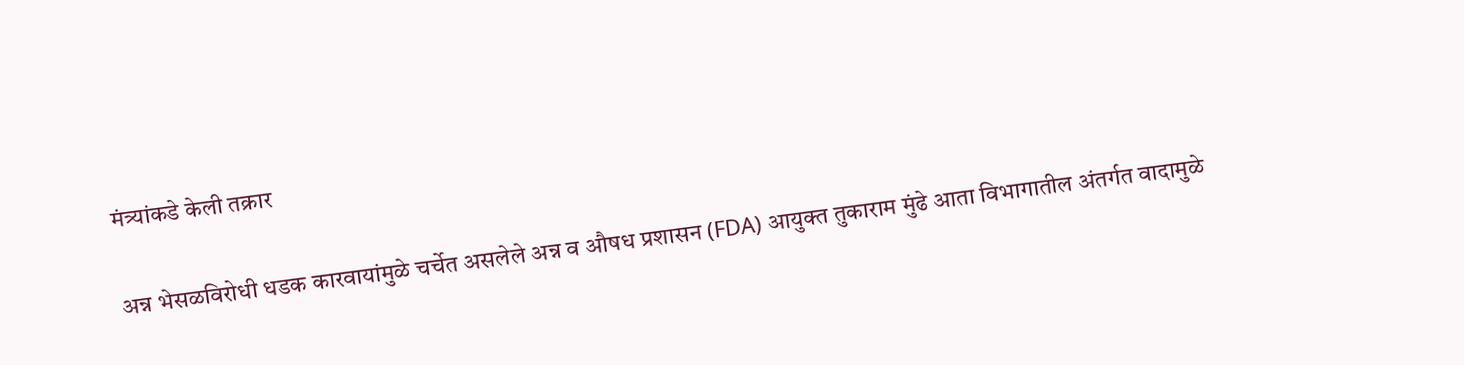मंत्र्यांकडे केली तक्रार

अन्न भेसळविरोधी धडक कारवायांमुळे चर्चेत असलेले अन्न व औषध प्रशासन (FDA) आयुक्त तुकाराम मुंढे आता विभागातील अंतर्गत वादामुळे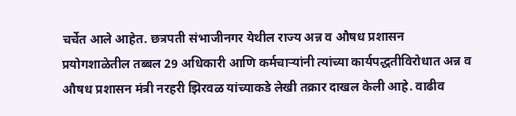चर्चेत आले आहेत. छत्रपती संभाजीनगर येथील राज्य अन्न व औषध प्रशासन प्रयोगशाळेतील तब्बल 29 अधिकारी आणि कर्मचाऱ्यांनी त्यांच्या कार्यपद्धतीविरोधात अन्न व औषध प्रशासन मंत्री नरहरी झिरवळ यांच्याकडे लेखी तक्रार दाखल केली आहे. वाढीव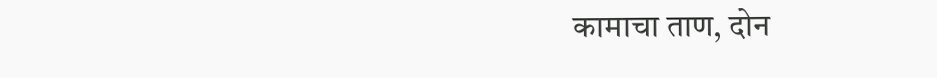कामाचा ताण, दोन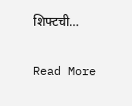शिफ्टची…

Read More